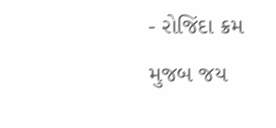- રોજિંદા ક્રમ મુજબ જય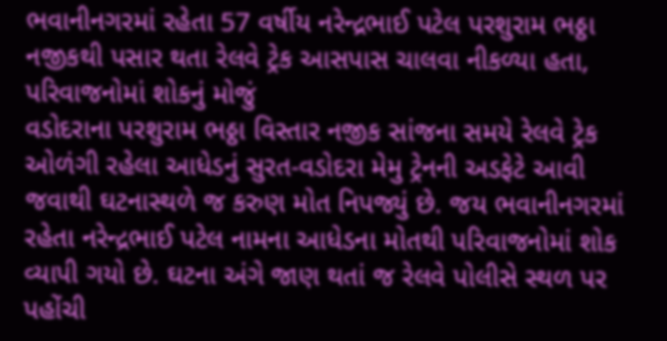ભવાનીનગરમાં રહેતા 57 વર્ષીય નરેન્દ્રભાઈ પટેલ પરશુરામ ભઠ્ઠા નજીકથી પસાર થતા રેલવે ટ્રેક આસપાસ ચાલવા નીકળ્યા હતા, પરિવાજનોમાં શોકનું મોજું
વડોદરાના પરશુરામ ભઠ્ઠા વિસ્તાર નજીક સાંજના સમયે રેલવે ટ્રેક ઓળંગી રહેલા આધેડનું સુરત-વડોદરા મેમુ ટ્રેનની અડફેટે આવી જવાથી ઘટનાસ્થળે જ કરુણ મોત નિપજ્યું છે. જય ભવાનીનગરમાં રહેતા નરેન્દ્રભાઈ પટેલ નામના આધેડના મોતથી પરિવાજનોમાં શોક વ્યાપી ગયો છે. ઘટના અંગે જાણ થતાં જ રેલવે પોલીસે સ્થળ પર પહોંચી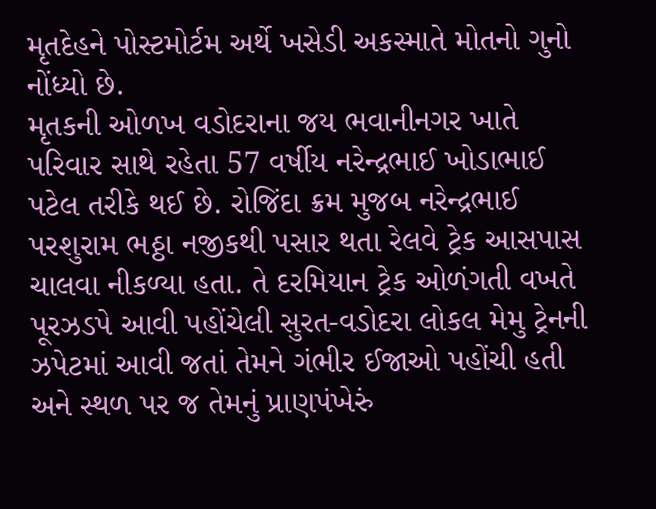મૃતદેહને પોસ્ટમોર્ટમ અર્થે ખસેડી અકસ્માતે મોતનો ગુનો નોંધ્યો છે.
મૃતકની ઓળખ વડોદરાના જય ભવાનીનગર ખાતે પરિવાર સાથે રહેતા 57 વર્ષીય નરેન્દ્રભાઈ ખોડાભાઈ પટેલ તરીકે થઈ છે. રોજિંદા ક્રમ મુજબ નરેન્દ્રભાઈ પરશુરામ ભઠ્ઠા નજીકથી પસાર થતા રેલવે ટ્રેક આસપાસ ચાલવા નીકળ્યા હતા. તે દરમિયાન ટ્રેક ઓળંગતી વખતે પૂરઝડપે આવી પહોંચેલી સુરત-વડોદરા લોકલ મેમુ ટ્રેનની ઝપેટમાં આવી જતાં તેમને ગંભીર ઈજાઓ પહોંચી હતી અને સ્થળ પર જ તેમનું પ્રાણપંખેરું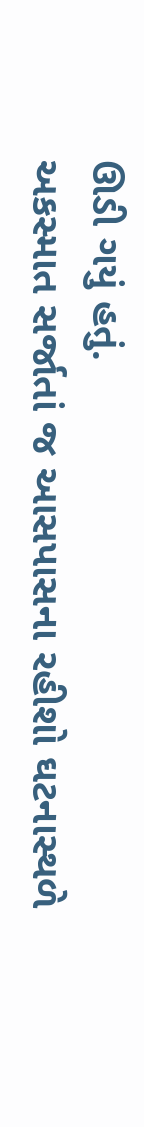ઊડી ગયું હતું.
અકસ્માત સર્જાતાં જ આસપાસના રહીશો ઘટનાસ્થળે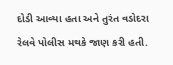દોડી આવ્યા હતા અને તુરંત વડોદરા રેલવે પોલીસ મથકે જાણ કરી હતી.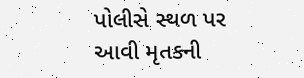પોલીસે સ્થળ પર આવી મૃતકની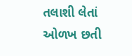તલાશી લેતાં ઓળખ છતી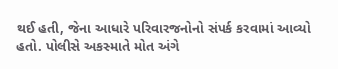થઈ હતી, જેના આધારે પરિવારજનોનો સંપર્ક કરવામાં આવ્યો હતો. પોલીસે અકસ્માતે મોત અંગે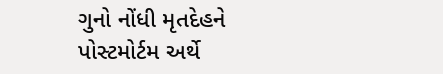ગુનો નોંધી મૃતદેહને પોસ્ટમોર્ટમ અર્થે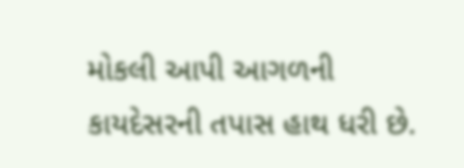મોકલી આપી આગળની કાયદેસરની તપાસ હાથ ધરી છે.